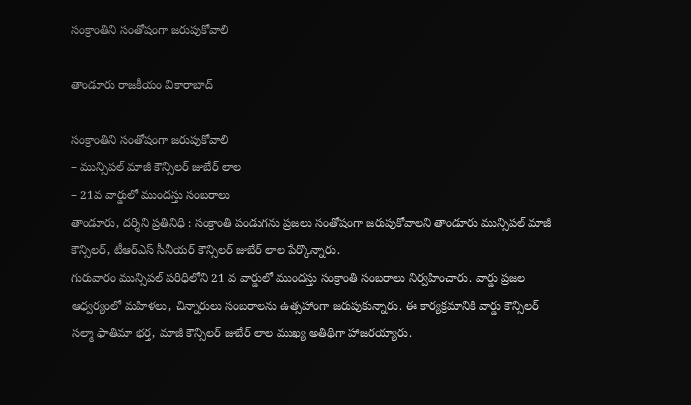సంక్రాంతిని సంతోషంగా జ‌రుపుకోవాలి

తాండూరు రాజకీయం వికారాబాద్

సంక్రాంతిని సంతోషంగా జ‌రుపుకోవాలి
– మున్సిప‌ల్ మాజీ కౌన్సిల‌ర్ జుబేర్ లాల
– 21వ వార్డులో ముంద‌స్తు సంబ‌రాలు
తాండూరు, ద‌ర్శిని ప్ర‌తినిధి : సంక్రాంతి పండుగ‌ను ప్ర‌జ‌లు సంతోషంగా జ‌రుపుకోవాల‌ని తాండూరు మున్సిప‌ల్ మాజీ కౌన్సిల‌ర్, టీఆర్ఎస్ సీనీయ‌ర్ కౌన్సిల‌ర్ జుబేర్ లాల పేర్కొన్నారు.
గురువారం మున్సిప‌ల్ ప‌రిధిలోని 21 వ వార్డులో ముంద‌స్తు సంక్రాంతి సంబ‌రాలు నిర్వ‌హించారు. వార్డు ప్ర‌జ‌ల ఆధ్వ‌ర్యంలో మ‌హిళ‌లు, చిన్నారులు సంబ‌రాల‌ను ఉత్స‌హాంగా జ‌రుపుకున్నారు. ఈ కార్య‌క్ర‌మానికి వార్డు కౌన్సిల‌ర్ స‌ల్మా ఫాతిమా భ‌ర్త‌, మాజీ కౌన్సిల‌ర్ జుబేర్ లాల ముఖ్య అతిథిగా హాజ‌ర‌య్యారు.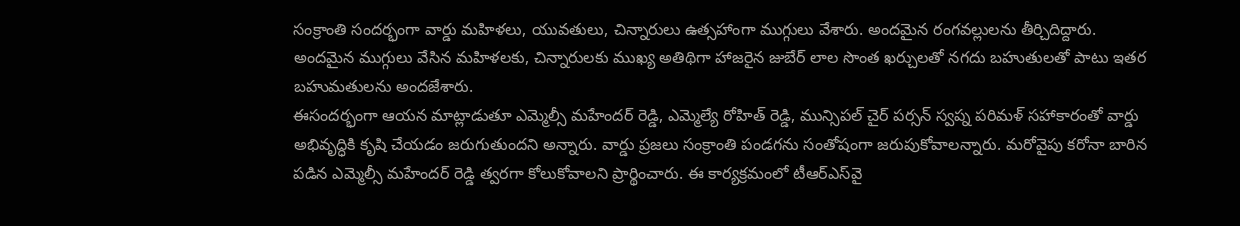సంక్రాంతి సంద‌ర్భంగా వార్డు మ‌హిళలు, యువ‌తులు, చిన్నారులు ఉత్స‌హాంగా ముగ్గులు వేశారు. అంద‌మైన రంగ‌వ‌ల్లుల‌ను తీర్చిదిద్దారు. అంద‌మైన ముగ్గులు వేసిన మ‌హిళ‌లకు, చిన్నారుల‌కు ముఖ్య అతిథిగా హాజ‌రైన జుబేర్ లాల సొంత ఖ‌ర్చుల‌తో న‌గ‌దు బ‌హుతుల‌తో పాటు ఇత‌ర బ‌హుమ‌తుల‌ను అంద‌జేశారు.
ఈసంద‌ర్భంగా ఆయ‌న మాట్లాడుతూ ఎమ్మెల్సీ మ‌హేంద‌ర్ రెడ్డి, ఎమ్మెల్యే రోహిత్ రెడ్డి, మున్సిప‌ల్ చైర్ ప‌ర్స‌న్ స్వ‌ప్న ప‌రిమ‌ళ్ స‌హాకారంతో వార్డు అభివృద్ధికి కృషి చేయ‌డం జ‌రుగుతుంద‌ని అన్నారు. వార్డు ప్ర‌జ‌లు సంక్రాంతి పండ‌గ‌ను సంతోషంగా జ‌రుపుకోవాల‌న్నారు. మ‌రోవైపు క‌రోనా బారిన ప‌డిన ఎమ్మెల్సీ మ‌హేంద‌ర్ రెడ్డి త్వ‌ర‌గా కోలుకోవాల‌ని ప్రార్థించారు. ఈ కార్య‌క్ర‌మంలో టీఆర్ఎస్‌వై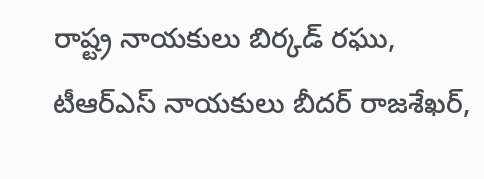రాష్ట్ర నాయ‌కులు బిర్క‌డ్ ర‌ఘు, టీఆర్ఎస్ నాయ‌కులు బీద‌ర్ రాజశేఖ‌ర్,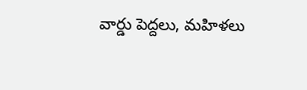వార్డు పెద్ద‌లు, మ‌హిళ‌లు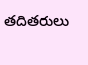త‌దిత‌రులు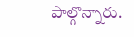పాల్గొన్నారు.